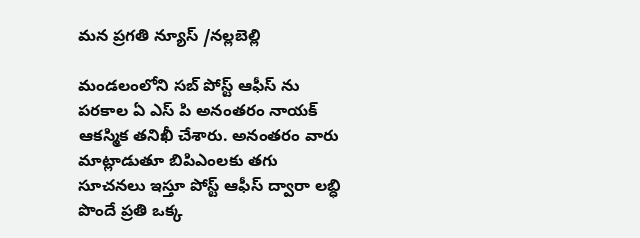మన ప్రగతి న్యూస్ /నల్లబెల్లి

మండలంలోని సబ్ పోస్ట్ ఆఫీస్ ను పరకాల ఏ ఎస్ పి అనంతరం నాయక్ ఆకస్మిక తనిఖీ చేశారు. అనంతరం వారు మాట్లాడుతూ బిపిఎంలకు తగు సూచనలు ఇస్తూ పోస్ట్ ఆఫీస్ ద్వారా లబ్ధి పొందే ప్రతి ఒక్క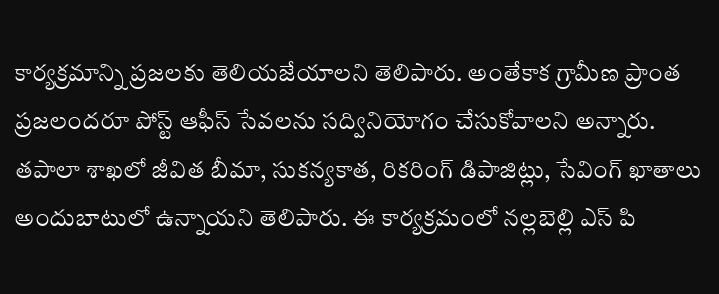కార్యక్రమాన్ని ప్రజలకు తెలియజేయాలని తెలిపారు. అంతేకాక గ్రామీణ ప్రాంత ప్రజలందరూ పోస్ట్ ఆఫీస్ సేవలను సద్వినియోగం చేసుకోవాలని అన్నారు. తపాలా శాఖలో జీవిత బీమా, సుకన్యకాత, రికరింగ్ డిపాజిట్లు, సేవింగ్ ఖాతాలు అందుబాటులో ఉన్నాయని తెలిపారు. ఈ కార్యక్రమంలో నల్లబెల్లి ఎస్ పి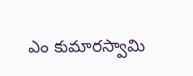ఎం కుమారస్వామి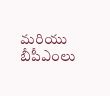మరియు బీపీఎంలు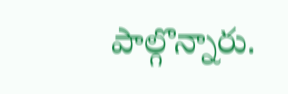పాల్గొన్నారు.